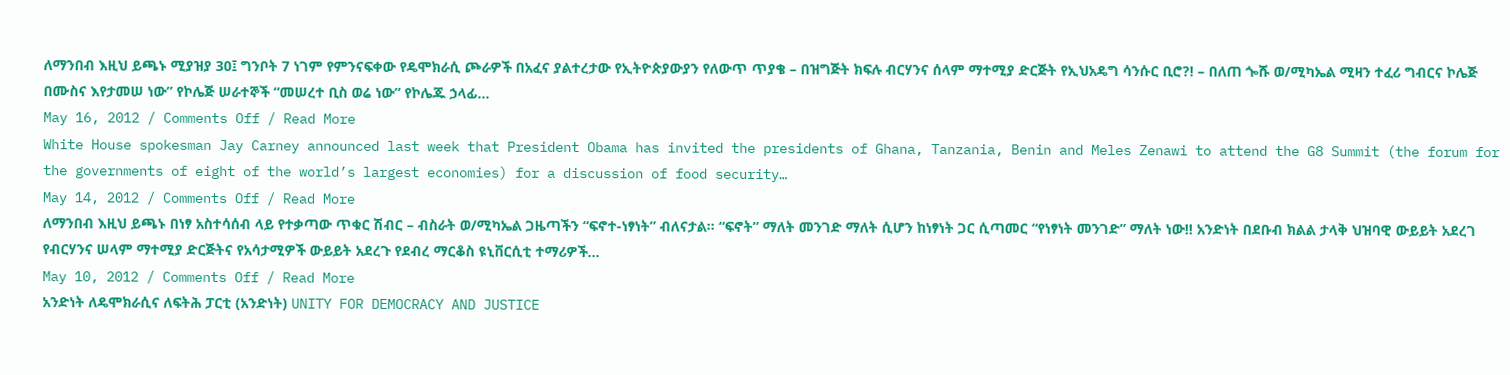ለማንበብ እዚህ ይጫኑ ሚያዝያ 30፤ ግንቦት 7 ነገም የምንናፍቀው የዴሞክራሲ ጮራዎች በአፈና ያልተረታው የኢትዮጵያውያን የለውጥ ጥያቄ – በዝግጅት ክፍሉ ብርሃንና ሰላም ማተሚያ ድርጅት የኢህአዴግ ሳንሱር ቢሮ?! – በለጠ ጐሹ ወ/ሚካኤል ሚዛን ተፈሪ ግብርና ኮሌጅ በሙስና እየታመሠ ነው” የኮሌጅ ሠራተኞች “መሠረተ ቢስ ወሬ ነው” የኮሌጁ ኃላፊ…
May 16, 2012 / Comments Off / Read More
White House spokesman Jay Carney announced last week that President Obama has invited the presidents of Ghana, Tanzania, Benin and Meles Zenawi to attend the G8 Summit (the forum for the governments of eight of the world’s largest economies) for a discussion of food security…
May 14, 2012 / Comments Off / Read More
ለማንበብ እዚህ ይጫኑ በነፃ አስተሳሰብ ላይ የተቃጣው ጥቁር ሽብር – ብስራት ወ/ሚካኤል ጋዜጣችን “ፍኖተ-ነፃነት” ብለናታል፡፡ “ፍኖት” ማለት መንገድ ማለት ሲሆን ከነፃነት ጋር ሲጣመር “የነፃነት መንገድ” ማለት ነው!! አንድነት በደቡብ ክልል ታላቅ ህዝባዊ ውይይት አደረገ የብርሃንና ሠላም ማተሚያ ድርጅትና የአሳታሚዎች ውይይት አደረጉ የደብረ ማርቆስ ዩኒቨርሲቲ ተማሪዎች…
May 10, 2012 / Comments Off / Read More
አንድነት ለዴሞክራሲና ለፍትሕ ፓርቲ (አንድነት) UNITY FOR DEMOCRACY AND JUSTICE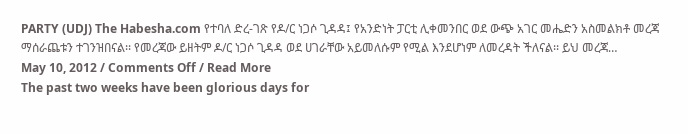PARTY (UDJ) The Habesha.com የተባለ ድረ-ገጽ የዶ/ር ነጋሶ ጊዳዳ፤ የአንድነት ፓርቲ ሊቀመንበር ወደ ውጭ አገር መሔድን አስመልክቶ መረጃ ማሰራጨቱን ተገንዝበናል፡፡ የመረጃው ይዘትም ዶ/ር ነጋሶ ጊዳዳ ወደ ሀገራቸው አይመለሱም የሚል እንደሆነም ለመረዳት ችለናል፡፡ ይህ መረጃ…
May 10, 2012 / Comments Off / Read More
The past two weeks have been glorious days for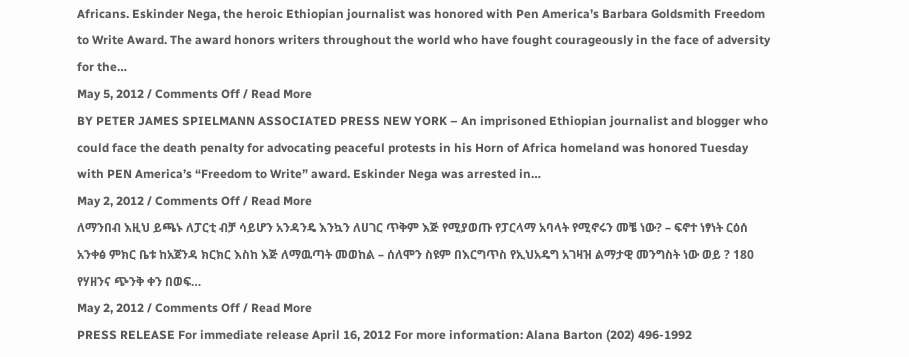Africans. Eskinder Nega, the heroic Ethiopian journalist was honored with Pen America’s Barbara Goldsmith Freedom to Write Award. The award honors writers throughout the world who have fought courageously in the face of adversity for the…
May 5, 2012 / Comments Off / Read More
BY PETER JAMES SPIELMANN ASSOCIATED PRESS NEW YORK – An imprisoned Ethiopian journalist and blogger who could face the death penalty for advocating peaceful protests in his Horn of Africa homeland was honored Tuesday with PEN America’s “Freedom to Write” award. Eskinder Nega was arrested in…
May 2, 2012 / Comments Off / Read More
ለማንበብ እዚህ ይጫኑ ለፓርቲ ብቻ ሳይሆን አንዳንዴ እንኳን ለሀገር ጥቅም እጅ የሚያወጡ የፓርላማ አባላት የሚኖሩን መቼ ነው? – ፍኖተ ነፃነት ርዕሰ አንቀፅ ምክር ቤቱ ከአጀንዳ ክርክር እስከ እጅ ለማዉጣት መወከል – ሰለሞን ስዩም በእርግጥስ የኢህአዴግ አገዛዝ ልማታዊ መንግስት ነው ወይ ? 180 የሃዘንና ጭንቅ ቀን በወፍ…
May 2, 2012 / Comments Off / Read More
PRESS RELEASE For immediate release April 16, 2012 For more information: Alana Barton (202) 496-1992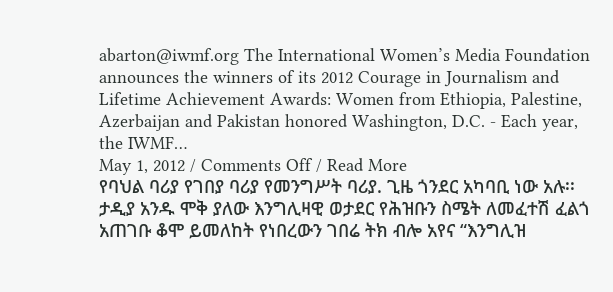abarton@iwmf.org The International Women’s Media Foundation announces the winners of its 2012 Courage in Journalism and Lifetime Achievement Awards: Women from Ethiopia, Palestine, Azerbaijan and Pakistan honored Washington, D.C. - Each year, the IWMF…
May 1, 2012 / Comments Off / Read More
የባህል ባሪያ የገበያ ባሪያ የመንግሥት ባሪያ. ጊዜ ጎንደር አካባቢ ነው አሉ፡፡ ታዲያ አንዱ ሞቅ ያለው እንግሊዛዊ ወታደር የሕዝቡን ስሜት ለመፈተሽ ፈልጎ አጠገቡ ቆሞ ይመለከት የነበረውን ገበሬ ትክ ብሎ አየና “እንግሊዝ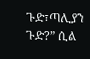ጉድ፣ጣሊያን ጉድ?” ሲል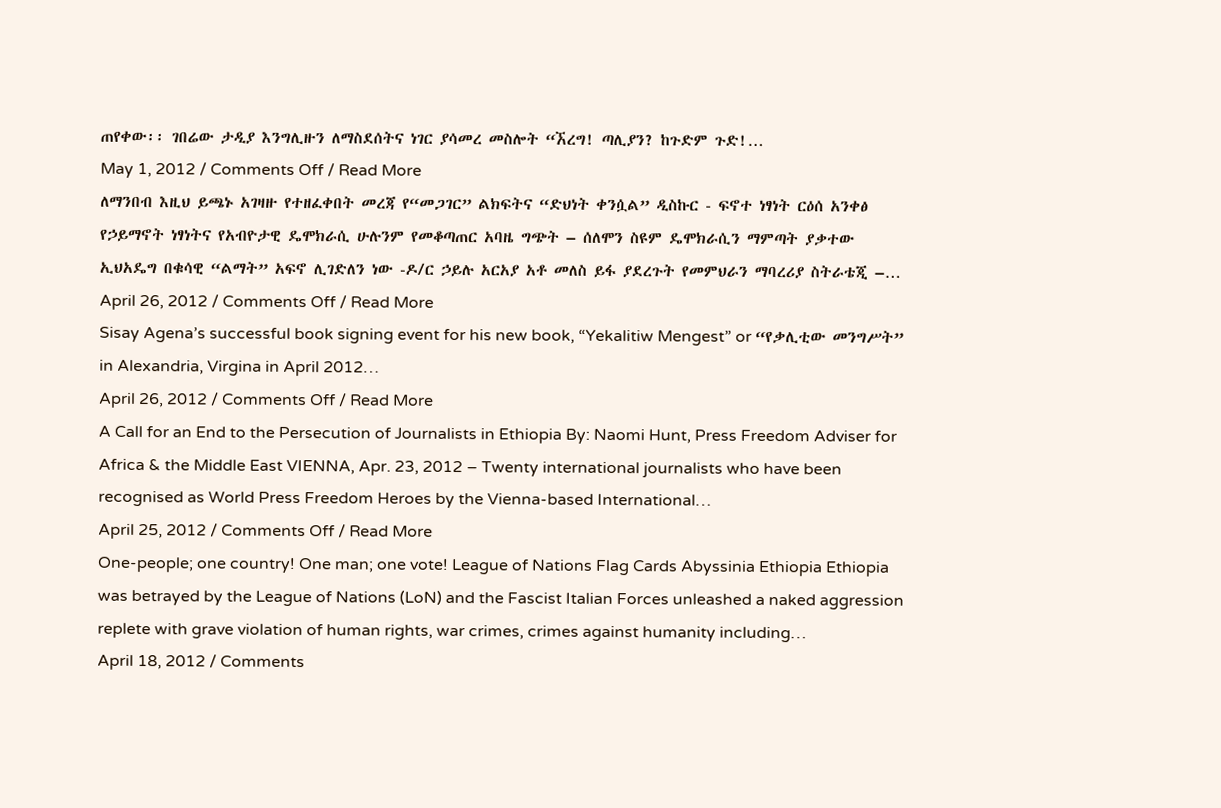ጠየቀው፡፡ ገበሬው ታዲያ እንግሊዙን ለማስደሰትና ነገር ያሳመረ መስሎት “ኧረግ! ጣሊያን? ከጉድም ጉድ!…
May 1, 2012 / Comments Off / Read More
ለማንበብ እዚህ ይጫኑ አገዛዙ የተዘፈቀበት መረጃ የ“መጋገር” ልክፍትና “ድህነት ቀንሷል” ዲስኩር - ፍኖተ ነፃነት ርዕሰ አንቀፅ የኃይማኖት ነፃነትና የአብዮታዊ ዴሞክራሲ ሁሉንም የመቆጣጠር አባዜ ግጭት – ሰለሞን ስዩም ዴሞክራሲን ማምጣት ያቃተው ኢህአዴግ በቁሳዊ “ልማት” አፍኖ ሊገድለን ነው -ዶ/ር ኃይሉ አርአያ አቶ መለስ ይፋ ያደረጉት የመምህራን ማባረሪያ ስትራቴጂ –…
April 26, 2012 / Comments Off / Read More
Sisay Agena’s successful book signing event for his new book, “Yekalitiw Mengest” or “የቃሊቲው መንግሥት” in Alexandria, Virgina in April 2012…
April 26, 2012 / Comments Off / Read More
A Call for an End to the Persecution of Journalists in Ethiopia By: Naomi Hunt, Press Freedom Adviser for Africa & the Middle East VIENNA, Apr. 23, 2012 – Twenty international journalists who have been recognised as World Press Freedom Heroes by the Vienna-based International…
April 25, 2012 / Comments Off / Read More
One-people; one country! One man; one vote! League of Nations Flag Cards Abyssinia Ethiopia Ethiopia was betrayed by the League of Nations (LoN) and the Fascist Italian Forces unleashed a naked aggression replete with grave violation of human rights, war crimes, crimes against humanity including…
April 18, 2012 / Comments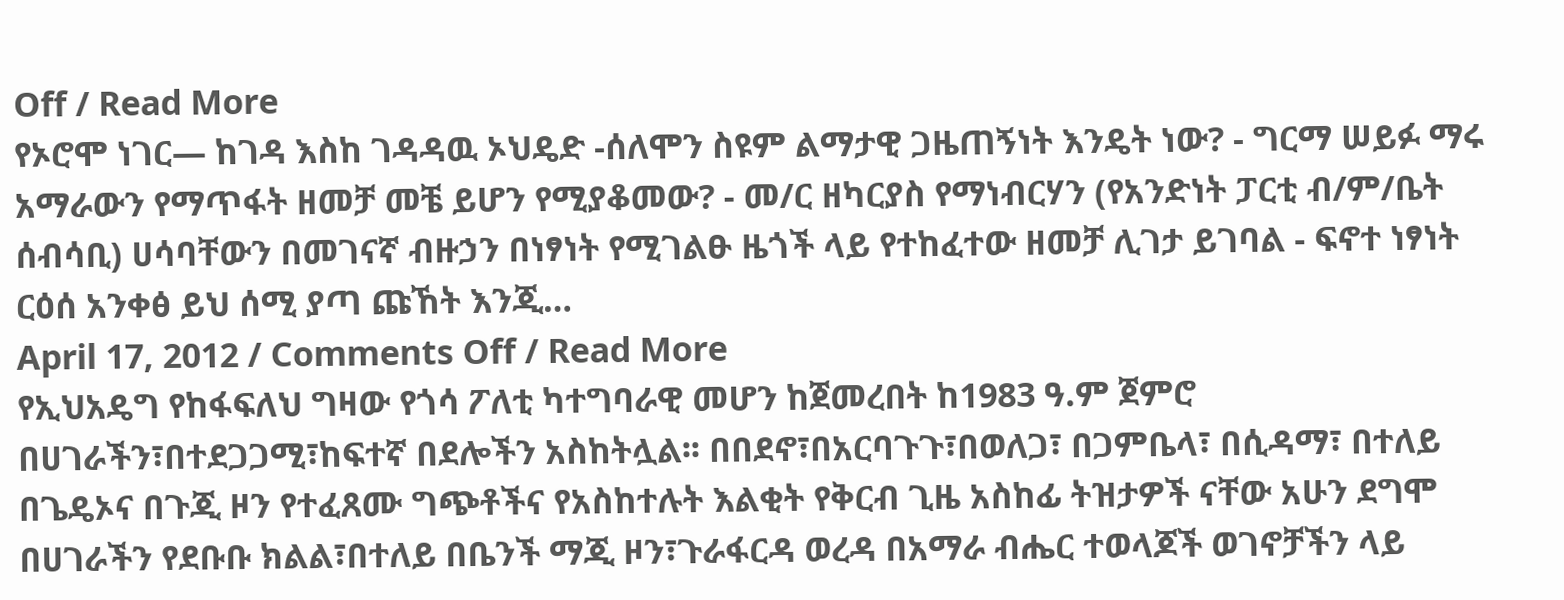Off / Read More
የኦሮሞ ነገር— ከገዳ እስከ ገዳዳዉ ኦህዴድ -ሰለሞን ስዩም ልማታዊ ጋዜጠኝነት እንዴት ነው? - ግርማ ሠይፉ ማሩ አማራውን የማጥፋት ዘመቻ መቼ ይሆን የሚያቆመው? - መ/ር ዘካርያስ የማነብርሃን (የአንድነት ፓርቲ ብ/ም/ቤት ሰብሳቢ) ሀሳባቸውን በመገናኛ ብዙኃን በነፃነት የሚገልፁ ዜጎች ላይ የተከፈተው ዘመቻ ሊገታ ይገባል - ፍኖተ ነፃነት ርዕሰ አንቀፅ ይህ ሰሚ ያጣ ጩኸት እንጂ…
April 17, 2012 / Comments Off / Read More
የኢህአዴግ የከፋፍለህ ግዛው የጎሳ ፖለቲ ካተግባራዊ መሆን ከጀመረበት ከ1983 ዓ.ም ጀምሮ በሀገራችን፣በተደጋጋሚ፣ከፍተኛ በደሎችን አስከትሏል፡፡ በበደኖ፣በአርባጉጉ፣በወለጋ፣ በጋምቤላ፣ በሲዳማ፣ በተለይ በጌዴኦና በጉጂ ዞን የተፈጸሙ ግጭቶችና የአስከተሉት እልቂት የቅርብ ጊዜ አስከፊ ትዝታዎች ናቸው አሁን ደግሞ በሀገራችን የደቡቡ ክልል፣በተለይ በቤንች ማጂ ዞን፣ጉራፋርዳ ወረዳ በአማራ ብሔር ተወላጆች ወገኖቻችን ላይ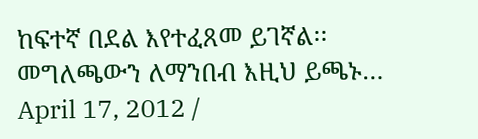ከፍተኛ በደል እየተፈጸመ ይገኛል፡፡መግለጫውን ለማንበብ እዚህ ይጫኑ…
April 17, 2012 /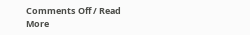Comments Off / Read More